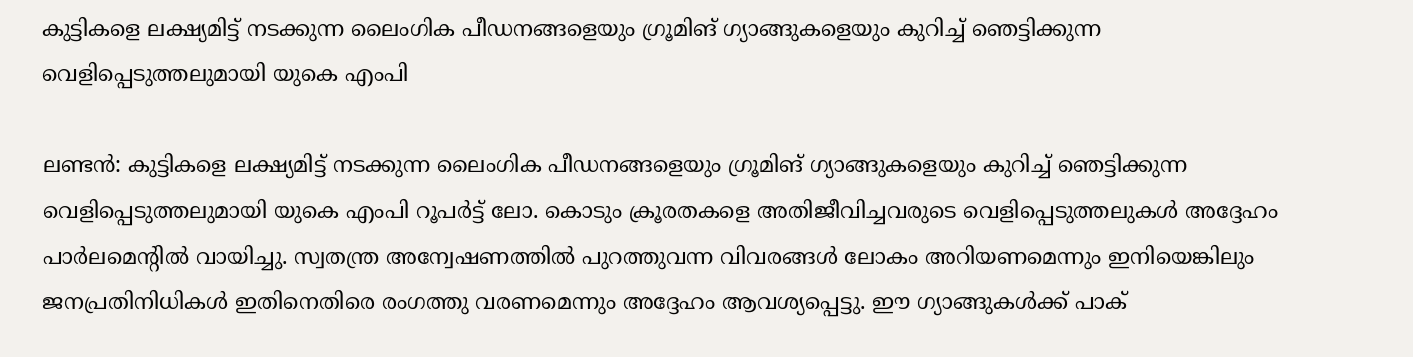കുട്ടികളെ ലക്ഷ്യമിട്ട് നടക്കുന്ന ലൈംഗിക പീഡനങ്ങളെയും ഗ്രൂമിങ് ഗ്യാങ്ങുകളെയും കുറിച്ച്‌ ഞെട്ടിക്കുന്ന വെളിപ്പെടുത്തലുമായി യുകെ എംപി

ലണ്ടൻ: കുട്ടികളെ ലക്ഷ്യമിട്ട് നടക്കുന്ന ലൈംഗിക പീഡനങ്ങളെയും ഗ്രൂമിങ് ഗ്യാങ്ങുകളെയും കുറിച്ച്‌ ഞെട്ടിക്കുന്ന വെളിപ്പെടുത്തലുമായി യുകെ എംപി റൂപർട്ട് ലോ. കൊടും ക്രൂരതകളെ അതിജീവിച്ചവരുടെ വെളിപ്പെടുത്തലുകള്‍ അദ്ദേഹം പാർലമെന്‍റില്‍ വായിച്ചു. സ്വതന്ത്ര അന്വേഷണത്തില്‍ പുറത്തുവന്ന വിവരങ്ങള്‍ ലോകം അറിയണമെന്നും ഇനിയെങ്കിലും ജനപ്രതിനിധികള്‍ ഇതിനെതിരെ രംഗത്തു വരണമെന്നും അദ്ദേഹം ആവശ്യപ്പെട്ടു. ഈ ഗ്യാങ്ങുകള്‍ക്ക് പാക്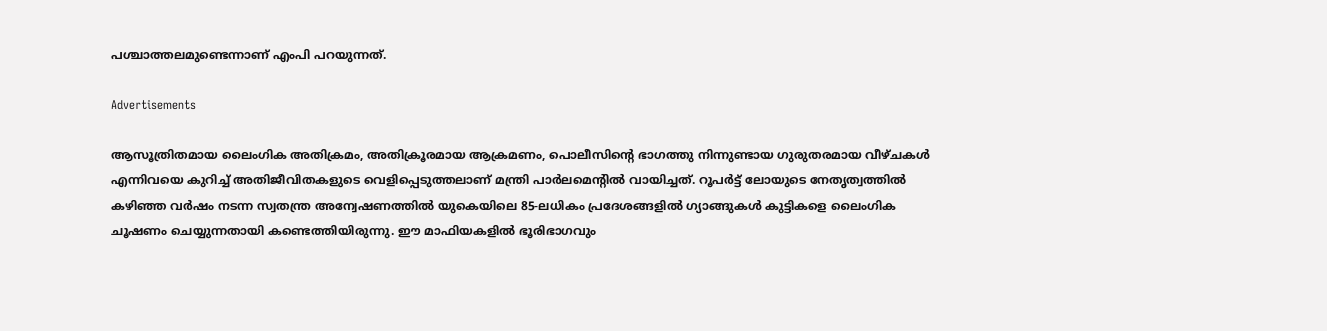പശ്ചാത്തലമുണ്ടെന്നാണ് എംപി പറയുന്നത്.

Advertisements

ആസൂത്രിതമായ ലൈംഗിക അതിക്രമം, അതിക്രൂരമായ ആക്രമണം, പൊലീസിന്റെ ഭാഗത്തു നിന്നുണ്ടായ ഗുരുതരമായ വീഴ്ചകള്‍ എന്നിവയെ കുറിച്ച്‌ അതിജീവിതകളുടെ വെളിപ്പെടുത്തലാണ് മന്ത്രി പാർലമെന്‍റില്‍ വായിച്ചത്. റൂപർട്ട് ലോയുടെ നേതൃത്വത്തില്‍ കഴിഞ്ഞ വർഷം നടന്ന സ്വതന്ത്ര അന്വേഷണത്തില്‍ യുകെയിലെ 85-ലധികം പ്രദേശങ്ങളില്‍ ഗ്യാങ്ങുകള്‍ കുട്ടികളെ ലൈംഗിക ചൂഷണം ചെയ്യുന്നതായി കണ്ടെത്തിയിരുന്നു. ഈ മാഫിയകളില്‍ ഭൂരിഭാഗവും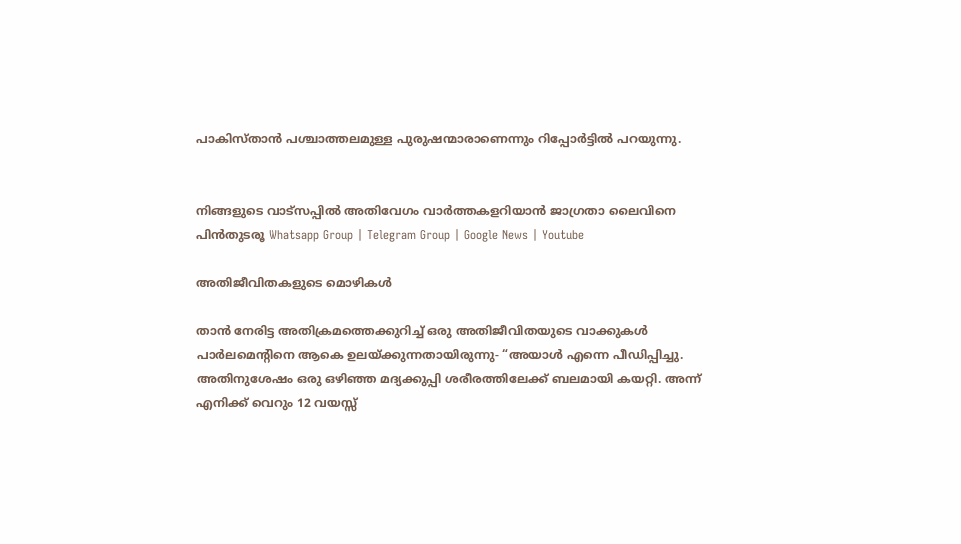പാകിസ്താൻ പശ്ചാത്തലമുള്ള പുരുഷന്മാരാണെന്നും റിപ്പോർട്ടില്‍ പറയുന്നു.


നിങ്ങളുടെ വാട്സപ്പിൽ അതിവേഗം വാർത്തകളറിയാൻ ജാഗ്രതാ ലൈവിനെ പിൻതുടരൂ Whatsapp Group | Telegram Group | Google News | Youtube

അതിജീവിതകളുടെ മൊഴികള്‍

താൻ നേരിട്ട അതിക്രമത്തെക്കുറിച്ച്‌ ഒരു അതിജീവിതയുടെ വാക്കുകള്‍ പാർലമെന്റിനെ ആകെ ഉലയ്ക്കുന്നതായിരുന്നു- “അയാള്‍ എന്നെ പീഡിപ്പിച്ചു. അതിനുശേഷം ഒരു ഒഴിഞ്ഞ മദ്യക്കുപ്പി ശരീരത്തിലേക്ക് ബലമായി കയറ്റി. അന്ന് എനിക്ക് വെറും 12 വയസ്സ്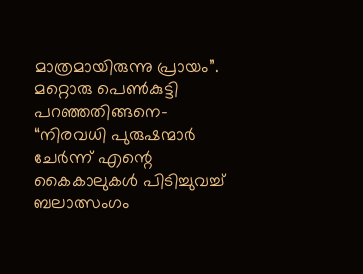മാത്രമായിരുന്നു പ്രായം”. മറ്റൊരു പെണ്‍കുട്ടി പറഞ്ഞതിങ്ങനെ- “നിരവധി പുരുഷന്മാർ ചേർന്ന് എന്റെ കൈകാലുകള്‍ പിടിച്ചുവച്ച്‌ ബലാത്സംഗം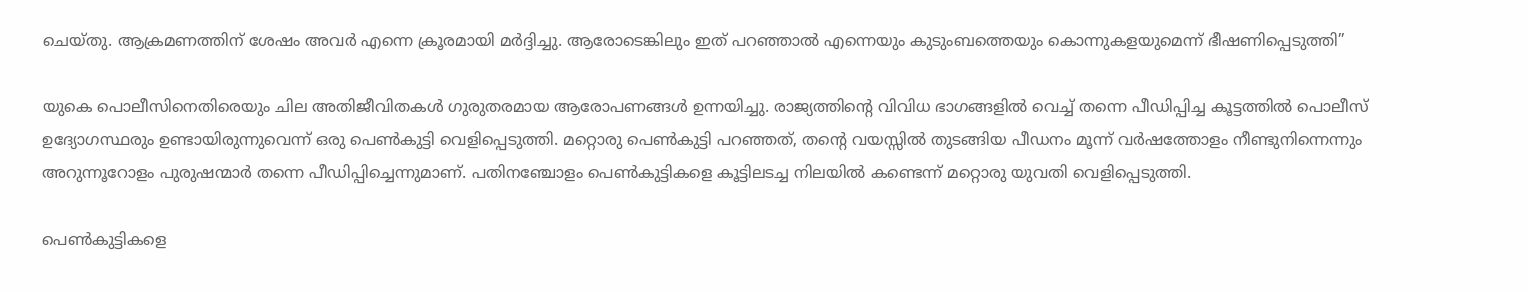ചെയ്തു. ആക്രമണത്തിന് ശേഷം അവർ എന്നെ ക്രൂരമായി മർദ്ദിച്ചു. ആരോടെങ്കിലും ഇത് പറഞ്ഞാല്‍ എന്നെയും കുടുംബത്തെയും കൊന്നുകളയുമെന്ന് ഭീഷണിപ്പെടുത്തി”

യുകെ പൊലീസിനെതിരെയും ചില അതിജീവിതകള്‍ ഗുരുതരമായ ആരോപണങ്ങള്‍ ഉന്നയിച്ചു. രാജ്യത്തിന്റെ വിവിധ ഭാഗങ്ങളില്‍ വെച്ച്‌ തന്നെ പീഡിപ്പിച്ച കൂട്ടത്തില്‍ പൊലീസ് ഉദ്യോഗസ്ഥരും ഉണ്ടായിരുന്നുവെന്ന് ഒരു പെണ്‍കുട്ടി വെളിപ്പെടുത്തി. മറ്റൊരു പെണ്‍കുട്ടി പറഞ്ഞത്, തന്റെ വയസ്സില്‍ തുടങ്ങിയ പീഡനം മൂന്ന് വർഷത്തോളം നീണ്ടുനിന്നെന്നും അറുന്നൂറോളം പുരുഷന്മാർ തന്നെ പീഡിപ്പിച്ചെന്നുമാണ്. പതിനഞ്ചോളം പെണ്‍കുട്ടികളെ കൂട്ടിലടച്ച നിലയില്‍ കണ്ടെന്ന് മറ്റൊരു യുവതി വെളിപ്പെടുത്തി.

പെണ്‍കുട്ടികളെ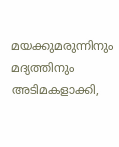മയക്കുമരുന്നിനും മദ്യത്തിനും അടിമകളാക്കി,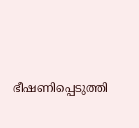ഭീഷണിപ്പെടുത്തി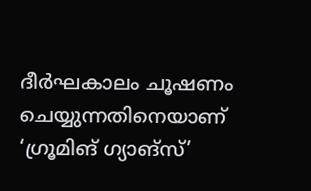ദീർഘകാലം ചൂഷണം ചെയ്യുന്നതിനെയാണ് ‘ഗ്രൂമിങ് ഗ്യാങ്സ്’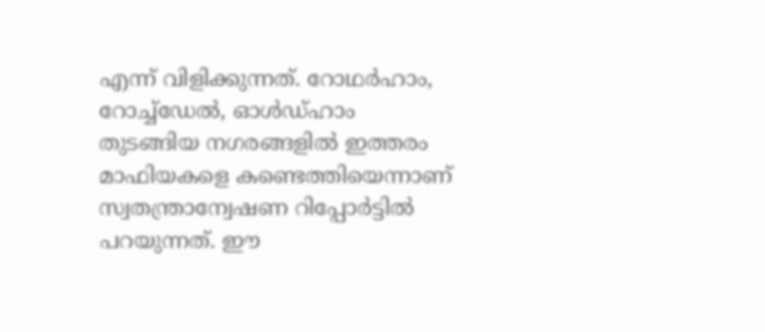എന്ന് വിളിക്കുന്നത്. റോഥർഹാം, റോച്ച്‌ഡേല്‍, ഓള്‍ഡ്‌ഹാം തുടങ്ങിയ നഗരങ്ങളില്‍ ഇത്തരം മാഫിയകളെ കണ്ടെത്തിയെന്നാണ് സ്വതന്ത്രാന്വേഷണ റിപ്പോർട്ടില്‍ പറയുന്നത്. ഈ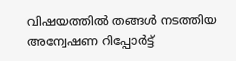വിഷയത്തില്‍ തങ്ങള്‍ നടത്തിയ അന്വേഷണ റിപ്പോർട്ട്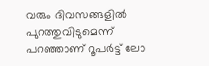വരും ദിവസങ്ങളില്‍ പുറത്തുവിടുമെന്ന് പറഞ്ഞാണ് റൂപർട്ട് ലോ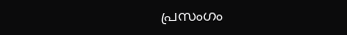പ്രസംഗം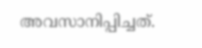അവസാനിപ്പിച്ചത്.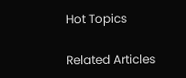Hot Topics

Related Articles